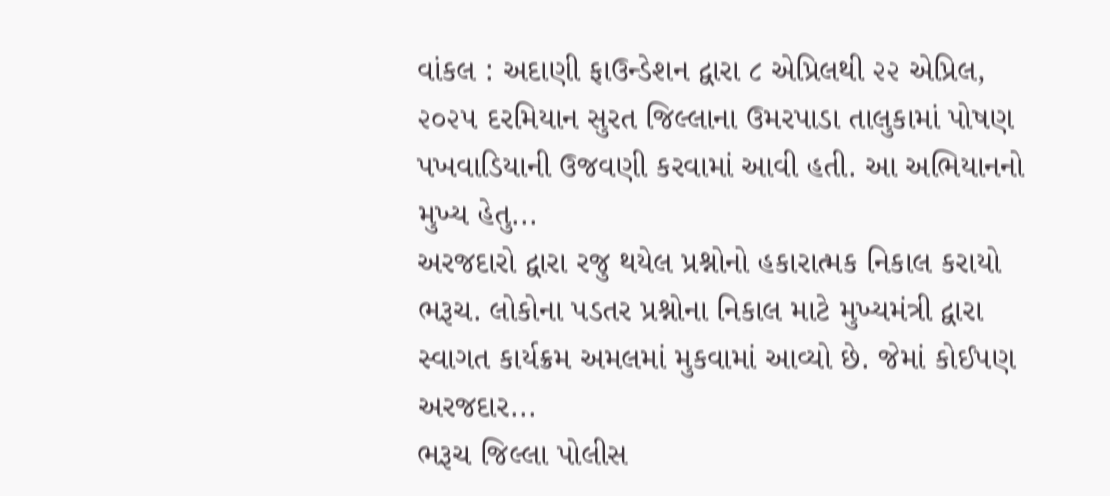વાંકલ : અદાણી ફાઉન્ડેશન દ્વારા ૮ એપ્રિલથી ૨૨ એપ્રિલ, ૨૦૨૫ દરમિયાન સુરત જિલ્લાના ઉમરપાડા તાલુકામાં પોષણ પખવાડિયાની ઉજવણી કરવામાં આવી હતી. આ અભિયાનનો મુખ્ય હેતુ...
અરજદારો દ્વારા રજુ થયેલ પ્રશ્નોનો હકારાત્મક નિકાલ કરાયો ભરૂચ. લોકોના પડતર પ્રશ્નોના નિકાલ માટે મુખ્યમંત્રી દ્વારા સ્વાગત કાર્યક્રમ અમલમાં મુકવામાં આવ્યો છે. જેમાં કોઈપણ અરજદાર...
ભરૂચ જિલ્લા પોલીસ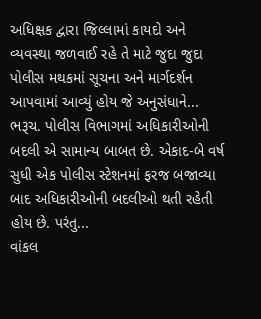અધિક્ષક દ્વારા જિલ્લામાં કાયદો અને વ્યવસ્થા જળવાઈ રહે તે માટે જુદા જુદા પોલીસ મથકમાં સૂચના અને માર્ગદર્શન આપવામાં આવ્યું હોય જે અનુસંધાને...
ભરૂચ. પોલીસ વિભાગમાં અધિકારીઓની બદલી એ સામાન્ય બાબત છે. એકાદ-બે વર્ષ સુધી એક પોલીસ સ્ટેશનમાં ફરજ બજાવ્યા બાદ અધિકારીઓની બદલીઓ થતી રહેતી હોય છે. પરંતુ...
વાંકલ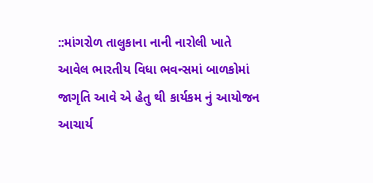::માંગરોળ તાલુકાના નાની નારોલી ખાતે આવેલ ભારતીય વિધા ભવન્સમાં બાળકોમાં જાગૃતિ આવે એ હેતુ થી કાર્યકમ નું આયોજન આચાર્ય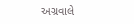અગ્રવાલે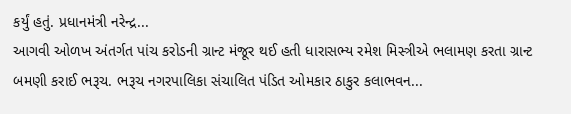કર્યું હતું. પ્રધાનમંત્રી નરેન્દ્ર...
આગવી ઓળખ અંતર્ગત પાંચ કરોડની ગ્રાન્ટ મંજૂર થઈ હતી ધારાસભ્ય રમેશ મિસ્ત્રીએ ભલામણ કરતા ગ્રાન્ટ બમણી કરાઈ ભરૂચ. ભરૂચ નગરપાલિકા સંચાલિત પંડિત ઓમકાર ઠાકુર કલાભવન...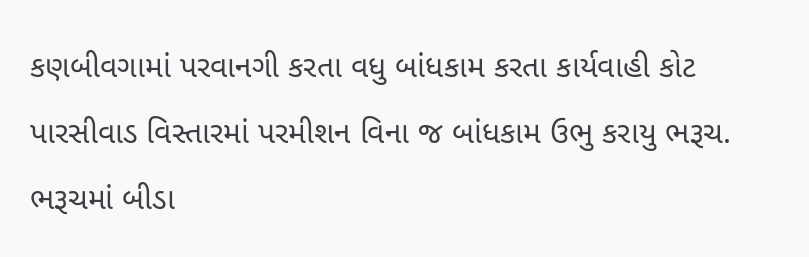કણબીવગામાં પરવાનગી કરતા વધુ બાંધકામ કરતા કાર્યવાહી કોટ પારસીવાડ વિસ્તારમાં પરમીશન વિના જ બાંધકામ ઉભુ કરાયુ ભરૂચ. ભરૂચમાં બીડા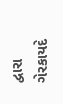દ્વારા ગેરકાયદે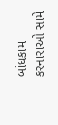બાંધકામ કરનારાઓ સામે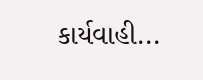કાર્યવાહી...